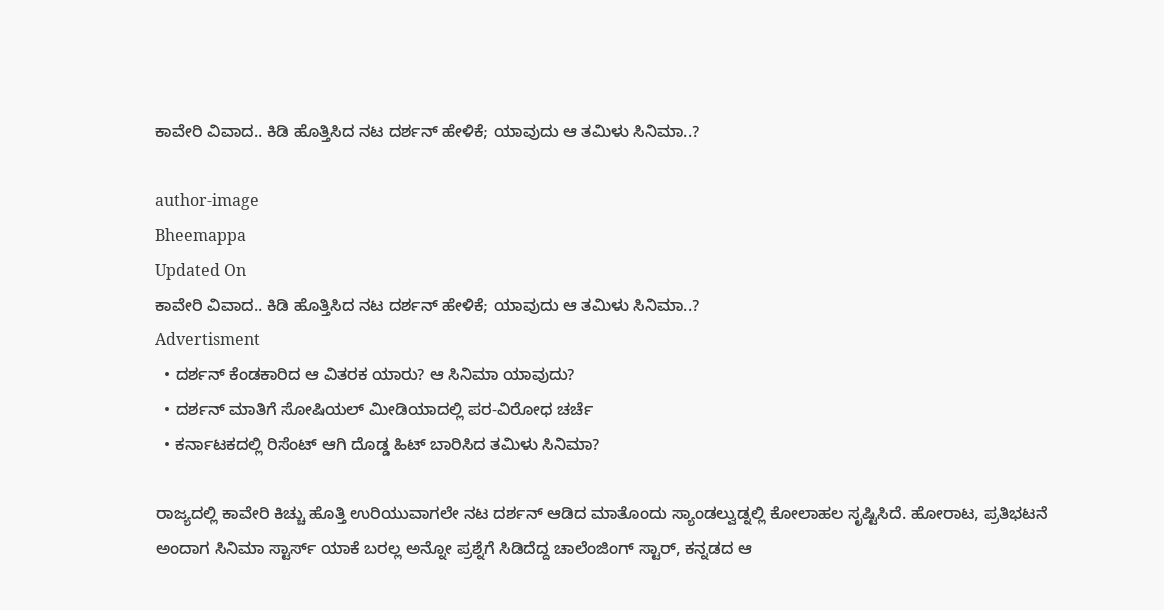ಕಾವೇರಿ ವಿವಾದ.. ಕಿಡಿ ಹೊತ್ತಿಸಿದ ನಟ ದರ್ಶನ್ ಹೇಳಿಕೆ; ಯಾವುದು ಆ ತಮಿಳು ಸಿನಿಮಾ..?

author-image
Bheemappa
Updated On
ಕಾವೇರಿ ವಿವಾದ.. ಕಿಡಿ ಹೊತ್ತಿಸಿದ ನಟ ದರ್ಶನ್ ಹೇಳಿಕೆ; ಯಾವುದು ಆ ತಮಿಳು ಸಿನಿಮಾ..?
Advertisment
  • ದರ್ಶನ್ ಕೆಂಡಕಾರಿದ ಆ ವಿತರಕ ಯಾರು? ಆ ಸಿನಿಮಾ ಯಾವುದು?
  • ದರ್ಶನ್ ಮಾತಿಗೆ ಸೋಷಿಯಲ್ ಮೀಡಿಯಾದಲ್ಲಿ ಪರ-ವಿರೋಧ ಚರ್ಚೆ
  • ಕರ್ನಾಟಕದಲ್ಲಿ ರಿಸೆಂಟ್ ಆಗಿ ದೊಡ್ಡ ಹಿಟ್ ಬಾರಿಸಿದ ತಮಿಳು ಸಿನಿಮಾ?

ರಾಜ್ಯದಲ್ಲಿ ಕಾವೇರಿ ಕಿಚ್ಚು ಹೊತ್ತಿ ಉರಿಯುವಾಗಲೇ ನಟ ದರ್ಶನ್ ಆಡಿದ ಮಾತೊಂದು ಸ್ಯಾಂಡಲ್ವುಡ್ನಲ್ಲಿ ಕೋಲಾಹಲ ಸೃಷ್ಟಿಸಿದೆ. ಹೋರಾಟ, ಪ್ರತಿಭಟನೆ ಅಂದಾಗ ಸಿನಿಮಾ ಸ್ಟಾರ್ಸ್ ಯಾಕೆ ಬರಲ್ಲ ಅನ್ನೋ ಪ್ರಶ್ನೆಗೆ ಸಿಡಿದೆದ್ದ ಚಾಲೆಂಜಿಂಗ್ ಸ್ಟಾರ್, ಕನ್ನಡದ ಆ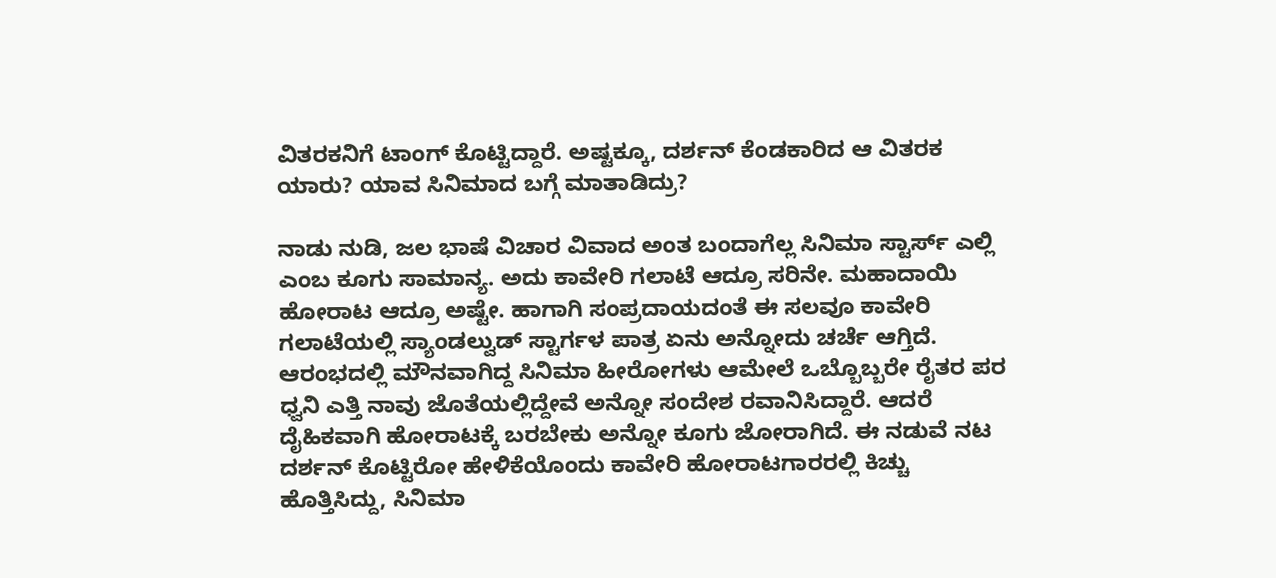ವಿತರಕನಿಗೆ ಟಾಂಗ್ ಕೊಟ್ಟಿದ್ದಾರೆ. ಅಷ್ಟಕ್ಕೂ, ದರ್ಶನ್ ಕೆಂಡಕಾರಿದ ಆ ವಿತರಕ ಯಾರು? ಯಾವ ಸಿನಿಮಾದ ಬಗ್ಗೆ ಮಾತಾಡಿದ್ರು?

ನಾಡು ನುಡಿ, ಜಲ ಭಾಷೆ ವಿಚಾರ ವಿವಾದ ಅಂತ ಬಂದಾಗೆಲ್ಲ ಸಿನಿಮಾ ಸ್ಟಾರ್ಸ್ ಎಲ್ಲಿ ಎಂಬ ಕೂಗು ಸಾಮಾನ್ಯ. ಅದು ಕಾವೇರಿ ಗಲಾಟೆ ಆದ್ರೂ ಸರಿನೇ. ಮಹಾದಾಯಿ ಹೋರಾಟ ಆದ್ರೂ ಅಷ್ಟೇ. ಹಾಗಾಗಿ ಸಂಪ್ರದಾಯದಂತೆ ಈ ಸಲವೂ ಕಾವೇರಿ ಗಲಾಟೆಯಲ್ಲಿ ಸ್ಯಾಂಡಲ್ವುಡ್ ಸ್ಟಾರ್ಗಳ ಪಾತ್ರ ಏನು ಅನ್ನೋದು ಚರ್ಚೆ ಆಗ್ತಿದೆ. ಆರಂಭದಲ್ಲಿ ಮೌನವಾಗಿದ್ದ ಸಿನಿಮಾ ಹೀರೋಗಳು ಆಮೇಲೆ ಒಬ್ಬೊಬ್ಬರೇ ರೈತರ ಪರ ಧ್ವನಿ ಎತ್ತಿ ನಾವು ಜೊತೆಯಲ್ಲಿದ್ದೇವೆ ಅನ್ನೋ ಸಂದೇಶ ರವಾನಿಸಿದ್ದಾರೆ. ಆದರೆ ದೈಹಿಕವಾಗಿ ಹೋರಾಟಕ್ಕೆ ಬರಬೇಕು ಅನ್ನೋ ಕೂಗು ಜೋರಾಗಿದೆ. ಈ ನಡುವೆ ನಟ ದರ್ಶನ್ ಕೊಟ್ಟಿರೋ ಹೇಳಿಕೆಯೊಂದು ಕಾವೇರಿ ಹೋರಾಟಗಾರರಲ್ಲಿ ಕಿಚ್ಚು ಹೊತ್ತಿಸಿದ್ದು, ಸಿನಿಮಾ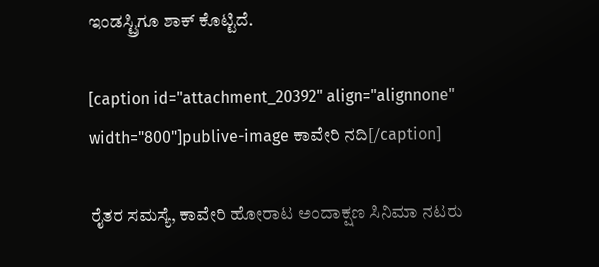ಇಂಡಸ್ಟ್ರಿಗೂ ಶಾಕ್ ಕೊಟ್ಟಿದೆ.

[caption id="attachment_20392" align="alignnone" width="800"]publive-image ಕಾವೇರಿ ನದಿ[/caption]

ರೈತರ ಸಮಸ್ಯೆ, ಕಾವೇರಿ ಹೋರಾಟ ಅಂದಾಕ್ಷಣ ಸಿನಿಮಾ ನಟರು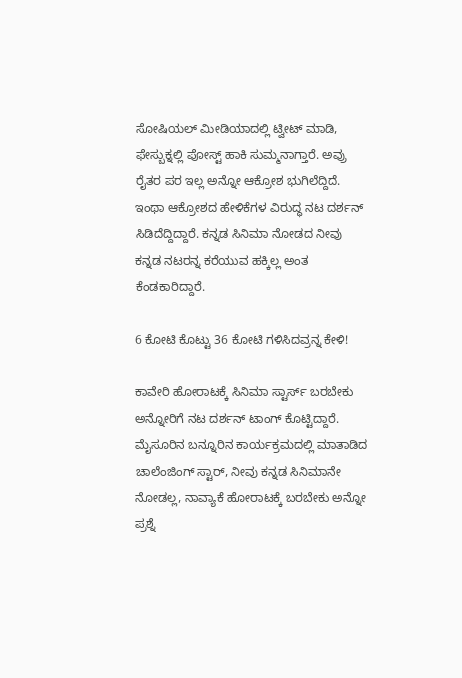ಸೋಷಿಯಲ್ ಮೀಡಿಯಾದಲ್ಲಿ ಟ್ವೀಟ್ ಮಾಡಿ, ಫೇಸ್ಬುಕ್ನಲ್ಲಿ ಪೋಸ್ಟ್ ಹಾಕಿ ಸುಮ್ಮನಾಗ್ತಾರೆ. ಅವ್ರು ರೈತರ ಪರ ಇಲ್ಲ ಅನ್ನೋ ಆಕ್ರೋಶ ಭುಗಿಲೆದ್ದಿದೆ. ಇಂಥಾ ಆಕ್ರೋಶದ ಹೇಳಿಕೆಗಳ ವಿರುದ್ಧ ನಟ ದರ್ಶನ್ ಸಿಡಿದೆದ್ದಿದ್ದಾರೆ. ಕನ್ನಡ ಸಿನಿಮಾ ನೋಡದ ನೀವು ಕನ್ನಡ ನಟರನ್ನ ಕರೆಯುವ ಹಕ್ಕಿಲ್ಲ ಅಂತ ಕೆಂಡಕಾರಿದ್ದಾರೆ.

6 ಕೋಟಿ ಕೊಟ್ಟು 36 ಕೋಟಿ ಗಳಿಸಿದವ್ರನ್ನ ಕೇಳಿ!

ಕಾವೇರಿ ಹೋರಾಟಕ್ಕೆ ಸಿನಿಮಾ ಸ್ಟಾರ್ಸ್ ಬರಬೇಕು ಅನ್ನೋರಿಗೆ ನಟ ದರ್ಶನ್ ಟಾಂಗ್ ಕೊಟ್ಟಿದ್ದಾರೆ. ಮೈಸೂರಿನ ಬನ್ನೂರಿನ ಕಾರ್ಯಕ್ರಮದಲ್ಲಿ ಮಾತಾಡಿದ ಚಾಲೆಂಜಿಂಗ್ ಸ್ಟಾರ್, ನೀವು ಕನ್ನಡ ಸಿನಿಮಾನೇ ನೋಡಲ್ಲ, ನಾವ್ಯಾಕೆ ಹೋರಾಟಕ್ಕೆ ಬರಬೇಕು ಅನ್ನೋ ಪ್ರಶ್ನೆ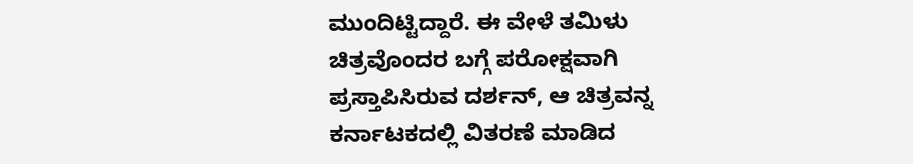ಮುಂದಿಟ್ಟಿದ್ದಾರೆ. ಈ ವೇಳೆ ತಮಿಳು ಚಿತ್ರವೊಂದರ ಬಗ್ಗೆ ಪರೋಕ್ಷವಾಗಿ ಪ್ರಸ್ತಾಪಿಸಿರುವ ದರ್ಶನ್, ಆ ಚಿತ್ರವನ್ನ ಕರ್ನಾಟಕದಲ್ಲಿ ವಿತರಣೆ ಮಾಡಿದ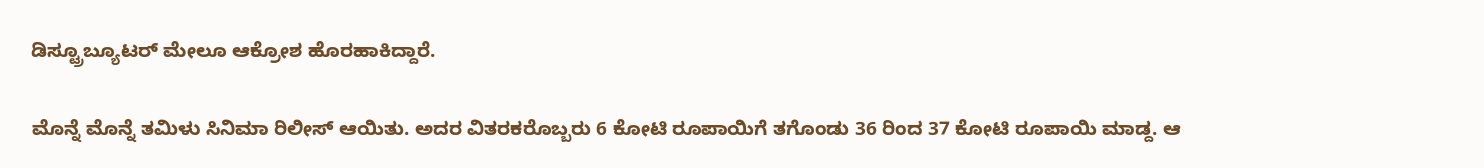ಡಿಸ್ಟ್ರೂಬ್ಯೂಟರ್ ಮೇಲೂ ಆಕ್ರೋಶ ಹೊರಹಾಕಿದ್ದಾರೆ.

ಮೊನ್ನೆ ಮೊನ್ನೆ ತಮಿಳು ಸಿನಿಮಾ ರಿಲೀಸ್ ಆಯಿತು. ಅದರ ವಿತರಕರೊಬ್ಬರು 6 ಕೋಟಿ ರೂಪಾಯಿಗೆ ತಗೊಂಡು 36 ರಿಂದ 37 ಕೋಟಿ ರೂಪಾಯಿ ಮಾಡ್ದ. ಆ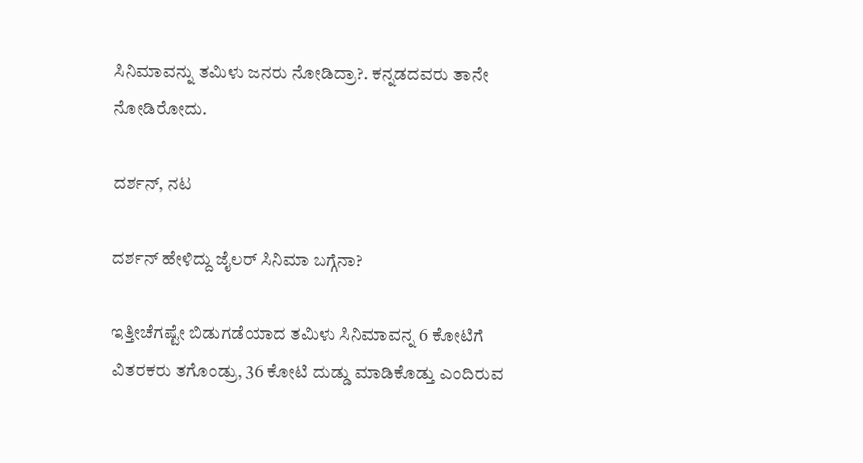ಸಿನಿಮಾವನ್ನು ತಮಿಳು ಜನರು ನೋಡಿದ್ರಾ?. ಕನ್ನಡದವರು ತಾನೇ ನೋಡಿರೋದು.

ದರ್ಶನ್, ನಟ

ದರ್ಶನ್ ಹೇಳಿದ್ದು ಜೈಲರ್ ಸಿನಿಮಾ ಬಗ್ಗೆನಾ?

ಇತ್ತೀಚೆಗಷ್ಟೇ ಬಿಡುಗಡೆಯಾದ ತಮಿಳು ಸಿನಿಮಾವನ್ನ 6 ಕೋಟಿಗೆ ವಿತರಕರು ತಗೊಂಡ್ರು, 36 ಕೋಟಿ ದುಡ್ಡು ಮಾಡಿಕೊಡ್ತು ಎಂದಿರುವ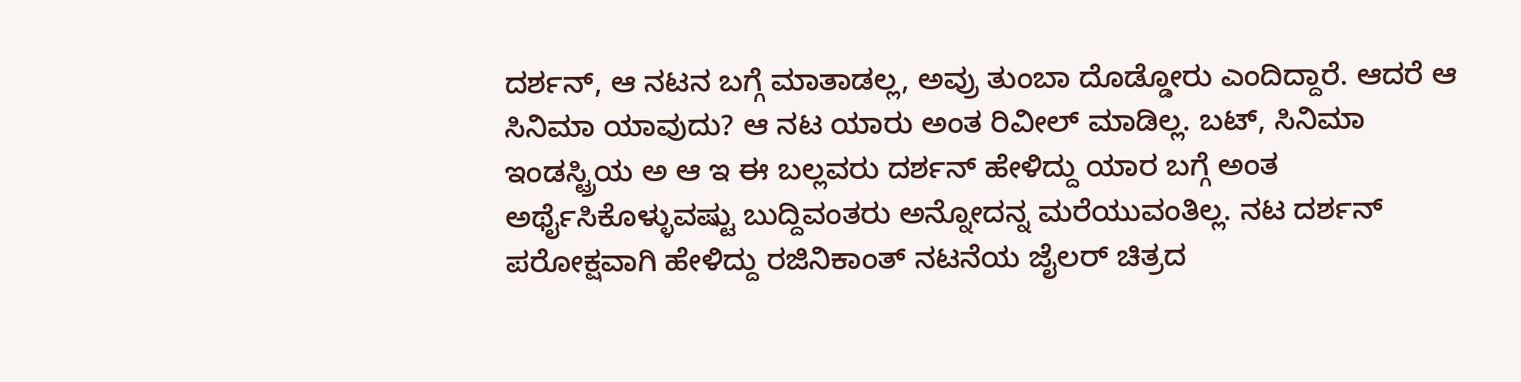ದರ್ಶನ್, ಆ ನಟನ ಬಗ್ಗೆ ಮಾತಾಡಲ್ಲ, ಅವ್ರು ತುಂಬಾ ದೊಡ್ಡೋರು ಎಂದಿದ್ದಾರೆ. ಆದರೆ ಆ ಸಿನಿಮಾ ಯಾವುದು? ಆ ನಟ ಯಾರು ಅಂತ ರಿವೀಲ್ ಮಾಡಿಲ್ಲ. ಬಟ್, ಸಿನಿಮಾ ಇಂಡಸ್ಟ್ರಿಯ ಅ ಆ ಇ ಈ ಬಲ್ಲವರು ದರ್ಶನ್ ಹೇಳಿದ್ದು ಯಾರ ಬಗ್ಗೆ ಅಂತ ಅರ್ಥೈಸಿಕೊಳ್ಳುವಷ್ಟು ಬುದ್ದಿವಂತರು ಅನ್ನೋದನ್ನ ಮರೆಯುವಂತಿಲ್ಲ. ನಟ ದರ್ಶನ್ ಪರೋಕ್ಷವಾಗಿ ಹೇಳಿದ್ದು ರಜಿನಿಕಾಂತ್ ನಟನೆಯ ಜೈಲರ್ ಚಿತ್ರದ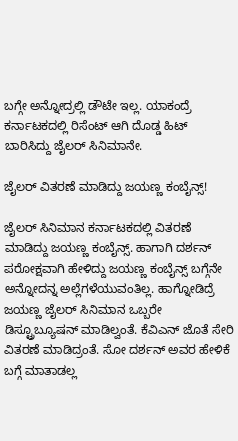ಬಗ್ಗೇ ಅನ್ನೋದ್ರಲ್ಲಿ ಡೌಟೇ ಇಲ್ಲ. ಯಾಕಂದ್ರೆ ಕರ್ನಾಟಕದಲ್ಲಿ ರಿಸೆಂಟ್ ಆಗಿ ದೊಡ್ಡ ಹಿಟ್ ಬಾರಿಸಿದ್ದು ಜೈಲರ್ ಸಿನಿಮಾನೇ.

ಜೈಲರ್ ವಿತರಣೆ ಮಾಡಿದ್ದು ಜಯಣ್ಣ ಕಂಬೈನ್ಸ್!

ಜೈಲರ್ ಸಿನಿಮಾನ ಕರ್ನಾಟಕದಲ್ಲಿ ವಿತರಣೆ ಮಾಡಿದ್ದು ಜಯಣ್ಣ ಕಂಬೈನ್ಸ್. ಹಾಗಾಗಿ ದರ್ಶನ್ ಪರೋಕ್ಷವಾಗಿ ಹೇಳಿದ್ದು ಜಯಣ್ಣ ಕಂಬೈನ್ಸ್ ಬಗ್ಗೆನೇ ಅನ್ನೋದನ್ನ ಅಲ್ಲೆಗಳೆಯುವಂತಿಲ್ಲ. ಹಾಗ್ನೋಡಿದ್ರೆ ಜಯಣ್ಣ ಜೈಲರ್ ಸಿನಿಮಾನ ಒಬ್ಬರೇ ಡಿಸ್ಟ್ರೂಬ್ಯೂಷನ್ ಮಾಡಿಲ್ವಂತೆ. ಕೆವಿಎನ್ ಜೊತೆ ಸೇರಿ ವಿತರಣೆ ಮಾಡಿದ್ರಂತೆ. ಸೋ ದರ್ಶನ್ ಅವರ ಹೇಳಿಕೆ ಬಗ್ಗೆ ಮಾತಾಡಲ್ಲ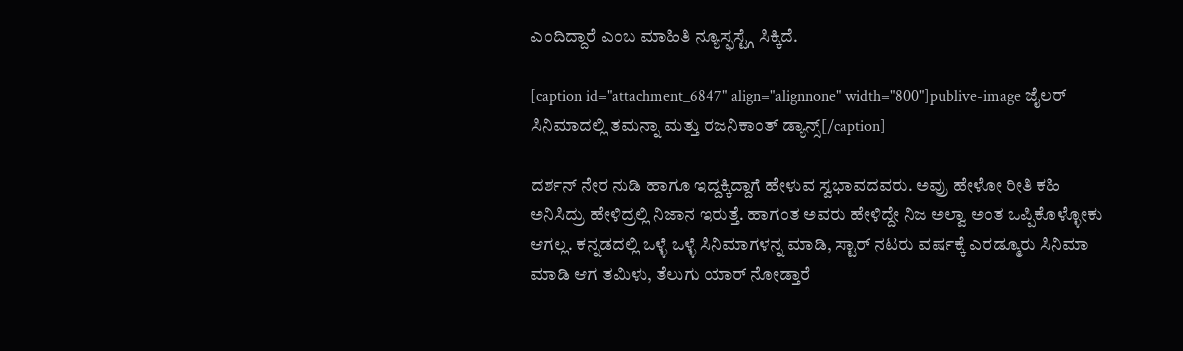ಎಂದಿದ್ದಾರೆ ಎಂಬ ಮಾಹಿತಿ ನ್ಯೂಸ್ಫಸ್ಟ್ಗೆ ಸಿಕ್ಕಿದೆ.

[caption id="attachment_6847" align="alignnone" width="800"]publive-image ಜೈಲರ್ ಸಿನಿಮಾದಲ್ಲಿ ತಮನ್ನಾ ಮತ್ತು ರಜನಿಕಾಂತ್ ಡ್ಯಾನ್ಸ್[/caption]

ದರ್ಶನ್ ನೇರ ನುಡಿ ಹಾಗೂ ಇದ್ದಕ್ಕಿದ್ದಾಗೆ ಹೇಳುವ ಸ್ವಭಾವದವರು. ಅವ್ರು ಹೇಳೋ ರೀತಿ ಕಹಿ ಅನಿಸಿದ್ರು ಹೇಳಿದ್ರಲ್ಲಿ ನಿಜಾನ ಇರುತ್ತೆ. ಹಾಗಂತ ಅವರು ಹೇಳಿದ್ದೇ ನಿಜ ಅಲ್ವಾ ಅಂತ ಒಪ್ಪಿಕೊಳ್ಳೋಕು ಆಗಲ್ಲ. ಕನ್ನಡದಲ್ಲಿ ಒಳ್ಳೆ ಒಳ್ಳೆ ಸಿನಿಮಾಗಳನ್ನ ಮಾಡಿ, ಸ್ಟಾರ್ ನಟರು ವರ್ಷಕ್ಕೆ ಎರಡ್ಮೂರು ಸಿನಿಮಾ ಮಾಡಿ ಆಗ ತಮಿಳು, ತೆಲುಗು ಯಾರ್ ನೋಡ್ತಾರೆ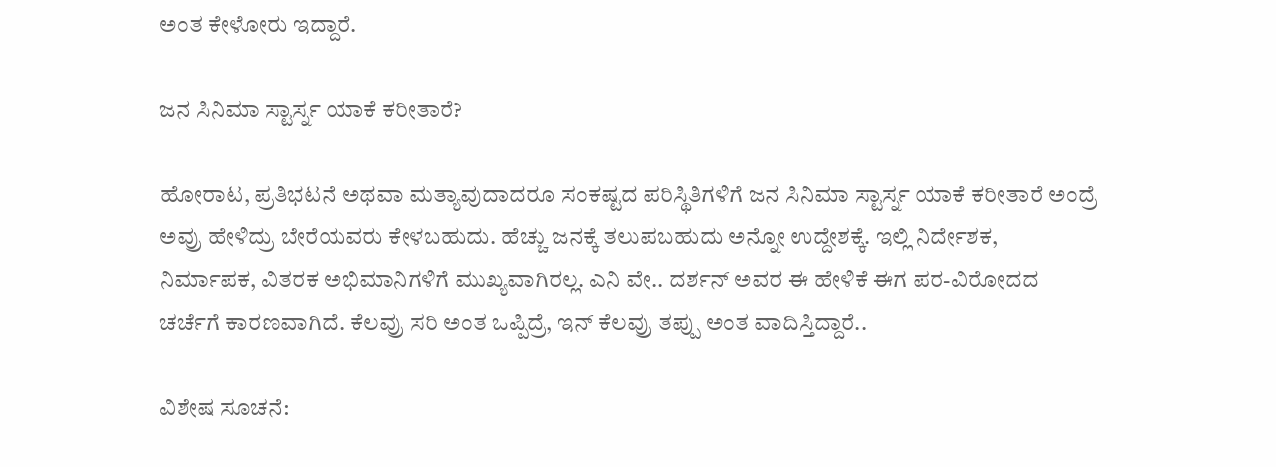ಅಂತ ಕೇಳೋರು ಇದ್ದಾರೆ.

ಜನ ಸಿನಿಮಾ ಸ್ಟಾರ್ಸ್ನ ಯಾಕೆ ಕರೀತಾರೆ?

ಹೋರಾಟ, ಪ್ರತಿಭಟನೆ ಅಥವಾ ಮತ್ಯಾವುದಾದರೂ ಸಂಕಷ್ಟದ ಪರಿಸ್ಥಿತಿಗಳಿಗೆ ಜನ ಸಿನಿಮಾ ಸ್ಟಾರ್ಸ್ನ ಯಾಕೆ ಕರೀತಾರೆ ಅಂದ್ರೆ ಅವ್ರು ಹೇಳಿದ್ರು ಬೇರೆಯವರು ಕೇಳಬಹುದು. ಹೆಚ್ಚು ಜನಕ್ಕೆ ತಲುಪಬಹುದು ಅನ್ನೋ ಉದ್ದೇಶಕ್ಕೆ. ಇಲ್ಲಿ ನಿರ್ದೇಶಕ, ನಿರ್ಮಾಪಕ, ವಿತರಕ ಅಭಿಮಾನಿಗಳಿಗೆ ಮುಖ್ಯವಾಗಿರಲ್ಲ. ಎನಿ ವೇ.. ದರ್ಶನ್ ಅವರ ಈ ಹೇಳಿಕೆ ಈಗ ಪರ-ವಿರೋದದ ಚರ್ಚೆಗೆ ಕಾರಣವಾಗಿದೆ. ಕೆಲವ್ರು ಸರಿ ಅಂತ ಒಪ್ಪಿದ್ರೆ, ಇನ್ ಕೆಲವ್ರು ತಪ್ಪು ಅಂತ ವಾದಿಸ್ತಿದ್ದಾರೆ..

ವಿಶೇಷ ಸೂಚನೆ: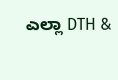ಎಲ್ಲಾ DTH &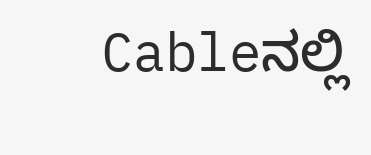Cableನಲ್ಲಿ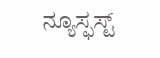ನ್ಯೂಸ್ಫಸ್ಟ್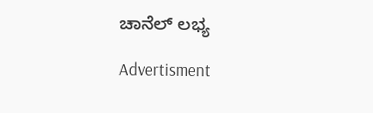ಚಾನೆಲ್ ಲಭ್ಯ

Advertisment